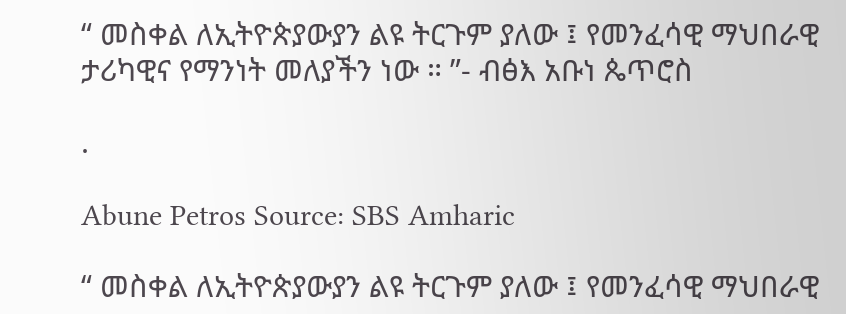“ መስቀል ለኢትዮጵያውያን ልዩ ትርጉም ያለው ፤ የመንፈሳዊ ማህበራዊ ታሪካዊና የማንነት መለያችን ነው ። ”- ብፅእ አቡነ ጴጥሮስ

.

Abune Petros Source: SBS Amharic

“ መስቀል ለኢትዮጵያውያን ልዩ ትርጉም ያለው ፤ የመንፈሳዊ ማህበራዊ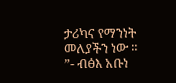ታሪካና የማንነት መለያችን ነው ። ”- ብፅእ አቡነ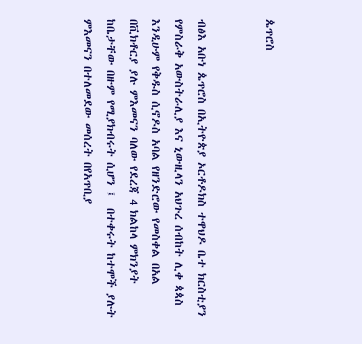ጴጥሮስ


ብፅእ አቡነ ጴጥሮስ በኢትዮጵያ ኦርቶዶክስ ተዋህዶ ቤተ ክርስቲያን የምስራቅ አውስትራሊያ እና ኒውዚላን አህጉረ ሰብከት ሊቀ ጳጳስ እንዲሁም የቅዱስ ሲኖዶስ አባል የዘንድሮው የመስቀል በአል በቪክቶርያ ያሉ ምእመናን ባለው የደረጃ 4 ክልከላ ምክንያት ከቤታቸው በዙም የሚያክብሩት ሲሆን ፤  በተቀሩት ከተሞች ያሉት  ምእመናን በተለመደው መሰረት በየአጥቢያ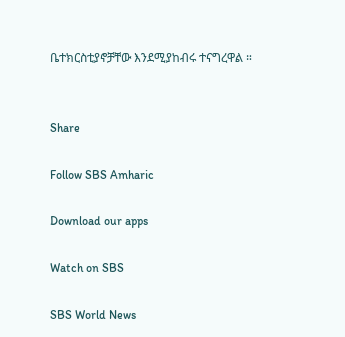ቤተክርስቲያኖቻቸው እንደሚያከብሩ ተናግረዋል ።


Share

Follow SBS Amharic

Download our apps

Watch on SBS

SBS World News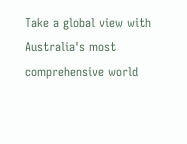Take a global view with Australia's most comprehensive world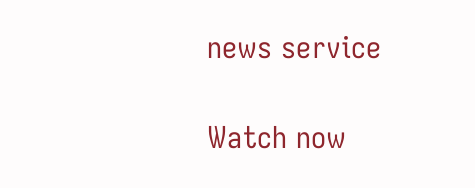news service

Watch now